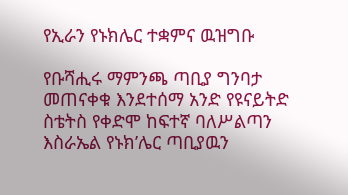የኢራን የኑክሌር ተቋምና ዉዝግቡ

የቡሻሒሩ ማምንጫ ጣቢያ ግንባታ መጠናቀቁ እንደተሰማ አንድ የዩናይትድ ስቴትስ የቀድሞ ከፍተኛ ባለሥልጣን እስራኤል የኑክ’ሌር ጣቢያዉን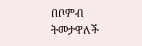በቦምብ ትመታዋለች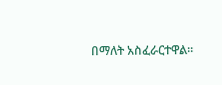በማለት አስፈራርተዋል።